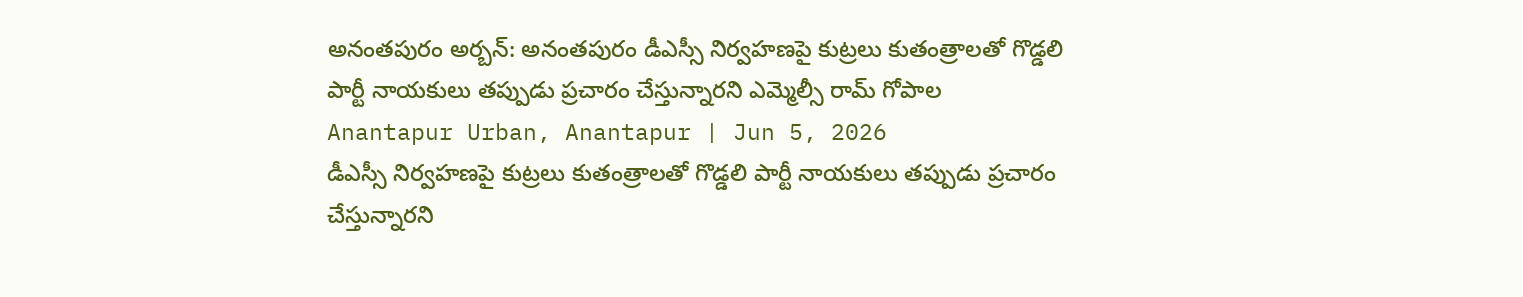అనంతపురం అర్బన్: అనంతపురం డీఎస్సీ నిర్వహణపై కుట్రలు కుతంత్రాలతో గొడ్డలి పార్టీ నాయకులు తప్పుడు ప్రచారం చేస్తున్నారని ఎమ్మెల్సీ రామ్ గోపాల
Anantapur Urban, Anantapur | Jun 5, 2026
డీఎస్సీ నిర్వహణపై కుట్రలు కుతంత్రాలతో గొడ్డలి పార్టీ నాయకులు తప్పుడు ప్రచారం చేస్తున్నారని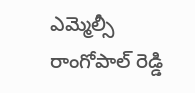ఎమ్మెల్సీ రాంగోపాల్ రెడ్డి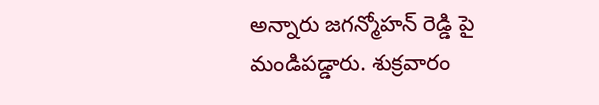అన్నారు జగన్మోహన్ రెడ్డి పై మండిపడ్డారు. శుక్రవారం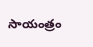సాయంత్రం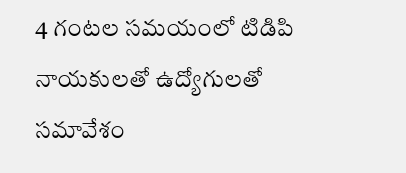4 గంటల సమయంలో టిడిపి నాయకులతో ఉద్యోగులతో సమావేశం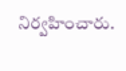నిర్వహించారు.